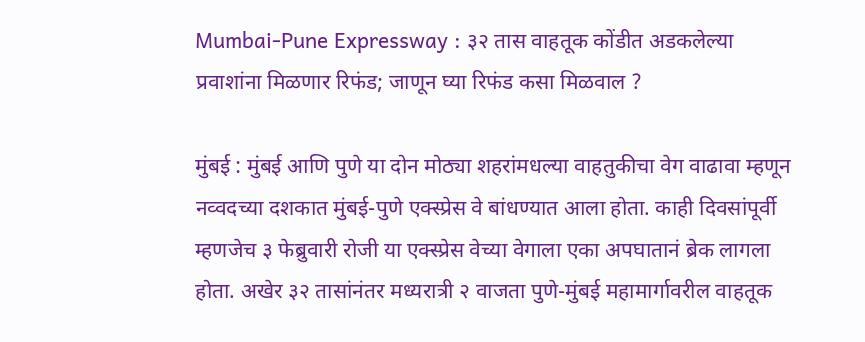Mumbai-Pune Expressway : ३२ तास वाहतूक कोंडीत अडकलेल्या प्रवाशांना मिळणार रिफंड; जाणून घ्या रिफंड कसा मिळवाल ?

मुंबई : मुंबई आणि पुणे या दोन मोठ्या शहरांमधल्या वाहतुकीचा वेग वाढावा म्हणून नव्वदच्या दशकात मुंबई-पुणे एक्स्प्रेस वे बांधण्यात आला होता. काही दिवसांपूर्वी म्हणजेच ३ फेब्रुवारी रोजी या एक्स्प्रेस वेच्या वेगाला एका अपघातानं ब्रेक लागला होता. अखेर ३२ तासांनंतर मध्यरात्री २ वाजता पुणे-मुंबई महामार्गावरील वाहतूक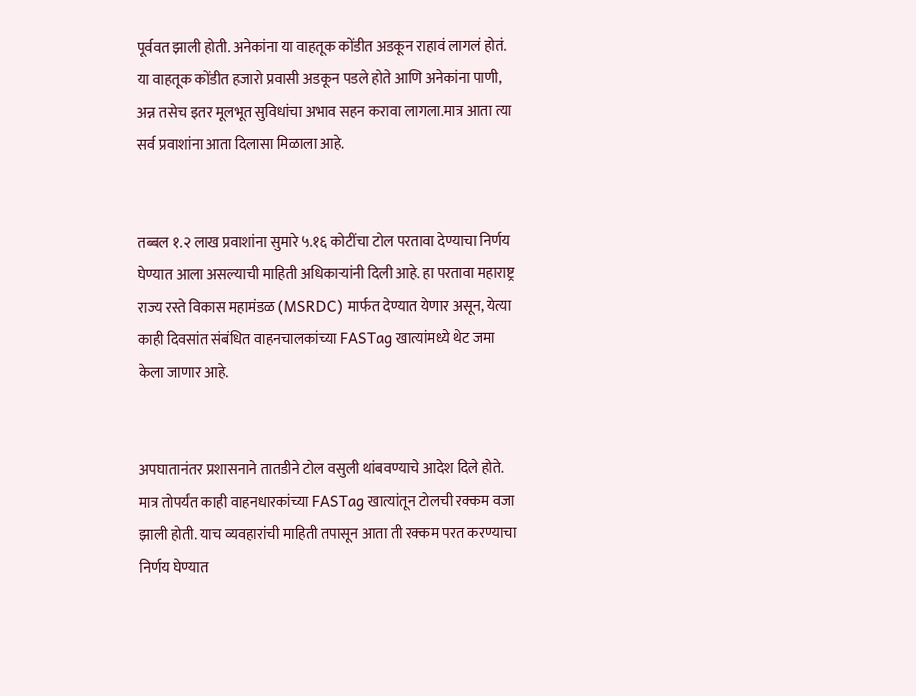पूर्ववत झाली होती. अनेकांना या वाहतूक कोंडीत अडकून राहावं लागलं होतं. या वाहतूक कोंडीत हजारो प्रवासी अडकून पडले होते आणि अनेकांना पाणी, अन्न तसेच इतर मूलभूत सुविधांचा अभाव सहन करावा लागला.मात्र आता त्या सर्व प्रवाशांना आता दिलासा मिळाला आहे.


तब्बल १.२ लाख प्रवाशांना सुमारे ५.१६ कोटींचा टोल परतावा देण्याचा निर्णय घेण्यात आला असल्याची माहिती अधिकाऱ्यांनी दिली आहे. हा परतावा महाराष्ट्र राज्य रस्ते विकास महामंडळ (MSRDC) मार्फत देण्यात येणार असून, येत्या काही दिवसांत संबंधित वाहनचालकांच्या FASTag खात्यांमध्ये थेट जमा केला जाणार आहे.


अपघातानंतर प्रशासनाने तातडीने टोल वसुली थांबवण्याचे आदेश दिले होते. मात्र तोपर्यंत काही वाहनधारकांच्या FASTag खात्यांतून टोलची रक्कम वजा झाली होती. याच व्यवहारांची माहिती तपासून आता ती रक्कम परत करण्याचा निर्णय घेण्यात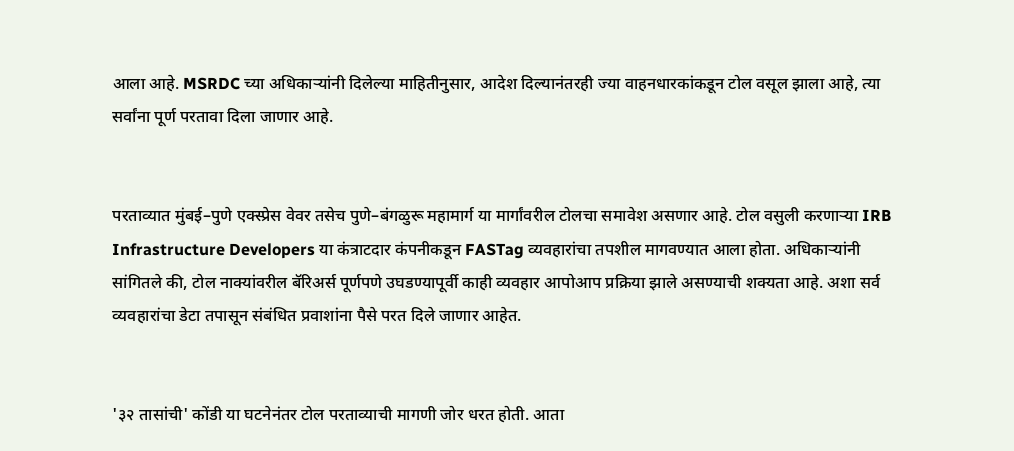आला आहे. MSRDC च्या अधिकाऱ्यांनी दिलेल्या माहितीनुसार, आदेश दिल्यानंतरही ज्या वाहनधारकांकडून टोल वसूल झाला आहे, त्या सर्वांना पूर्ण परतावा दिला जाणार आहे.


परताव्यात मुंबई–पुणे एक्स्प्रेस वेवर तसेच पुणे–बंगळुरू महामार्ग या मार्गांवरील टोलचा समावेश असणार आहे. टोल वसुली करणाऱ्या IRB Infrastructure Developers या कंत्राटदार कंपनीकडून FASTag व्यवहारांचा तपशील मागवण्यात आला होता. अधिकाऱ्यांनी सांगितले की, टोल नाक्यांवरील बॅरिअर्स पूर्णपणे उघडण्यापूर्वी काही व्यवहार आपोआप प्रक्रिया झाले असण्याची शक्यता आहे. अशा सर्व व्यवहारांचा डेटा तपासून संबंधित प्रवाशांना पैसे परत दिले जाणार आहेत.


'३२ तासांची' कोंडी या घटनेनंतर टोल परताव्याची मागणी जोर धरत होती. आता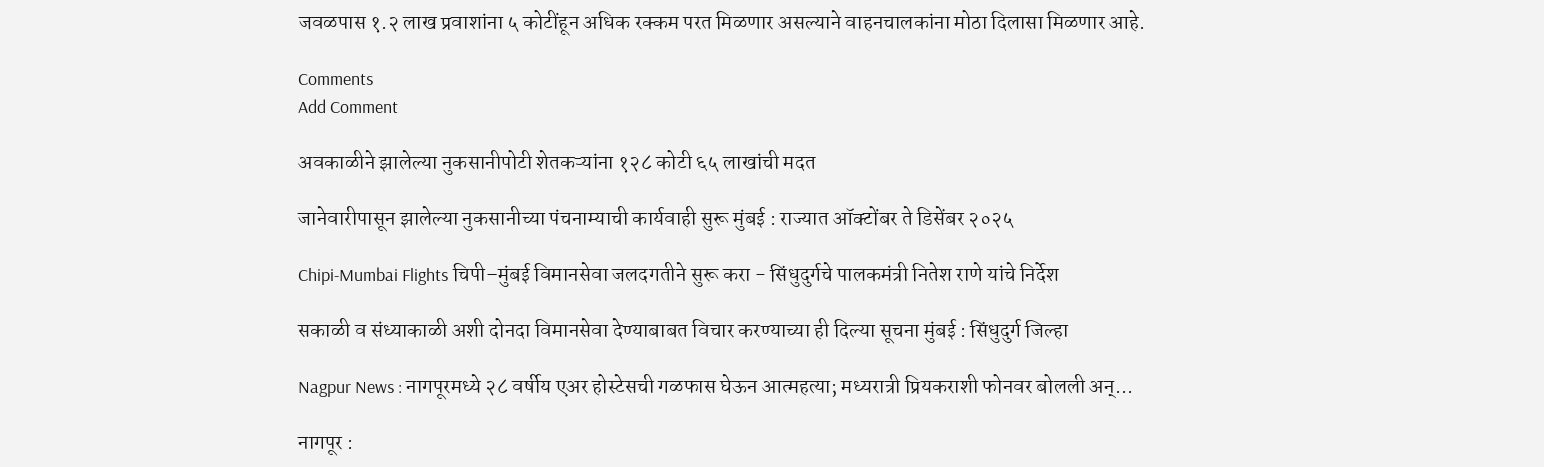जवळपास १.२ लाख प्रवाशांना ५ कोटींहून अधिक रक्कम परत मिळणार असल्याने वाहनचालकांना मोठा दिलासा मिळणार आहे.

Comments
Add Comment

अवकाळीने झालेल्या नुकसानीपोटी शेतकऱ्यांना १२८ कोटी ६५ लाखांची मदत

जानेवारीपासून झालेल्या नुकसानीच्या पंचनाम्याची कार्यवाही सुरू मुंबई : राज्यात ऑक्टोंबर ते डिसेंबर २०२५

Chipi-Mumbai Flights चिपी–मुंबई विमानसेवा जलदगतीने सुरू करा - सिंधुदुर्गचे पालकमंत्री नितेश राणे यांचे निर्देश

सकाळी व संध्याकाळी अशी दोनदा विमानसेवा देण्याबाबत विचार करण्याच्या ही दिल्या सूचना मुंबई : सिंधुदुर्ग जिल्हा

Nagpur News : नागपूरमध्ये २८ वर्षीय एअर होस्टेसची गळफास घेऊन आत्महत्या; मध्यरात्री प्रियकराशी फोनवर बोलली अन्...

नागपूर :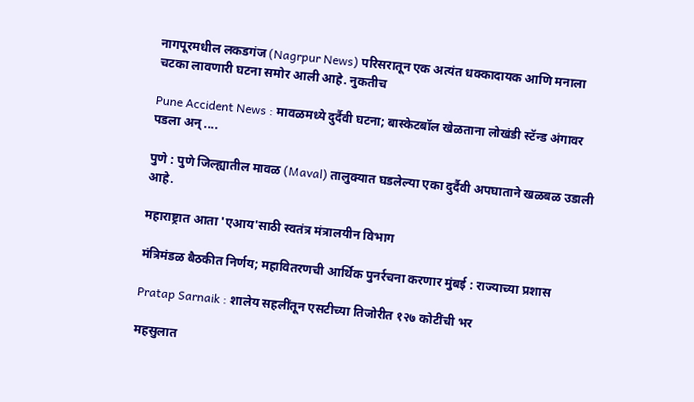नागपूरमधील लकडगंज (Nagrpur News) परिसरातून एक अत्यंत धक्कादायक आणि मनाला चटका लावणारी घटना समोर आली आहे. नुकतीच

Pune Accident News : मावळमध्ये दुर्दैवी घटना; बास्केटबॉल खेळताना लोखंडी स्टॅन्ड अंगावर पडला अन् ....

पुणे : पुणे जिल्ह्यातील मावळ (Maval) तालुक्यात घडलेल्या एका दुर्दैवी अपघाताने खळबळ उडाली आहे.

महाराष्ट्रात आता 'एआय'साठी स्वतंत्र मंत्रालयीन विभाग

मंत्रिमंडळ बैठकीत निर्णय; महावितरणची आर्थिक पुनर्रचना करणार मुंबई : राज्याच्या प्रशास

Pratap Sarnaik : शालेय सहलींतून एसटीच्या तिजोरीत १२७ कोटींची भर

महसुलात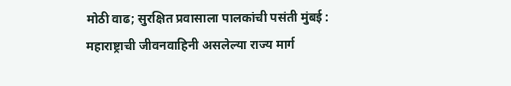मोठी वाढ; सुरक्षित प्रवासाला पालकांची पसंती मुंबई : महाराष्ट्राची जीवनवाहिनी असलेल्या राज्य मार्ग